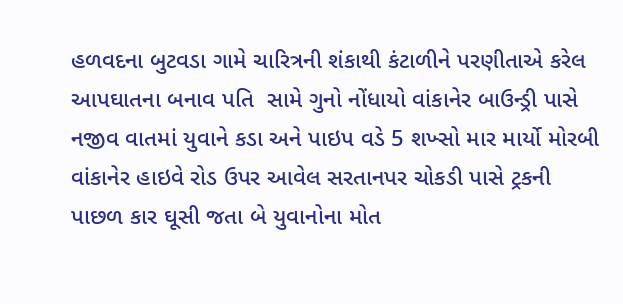હળવદના બુટવડા ગામે ચારિત્રની શંકાથી કંટાળીને પરણીતાએ કરેલ આપઘાતના બનાવ પતિ  સામે ગુનો નોંધાયો વાંકાનેર બાઉન્ડ્રી પાસે નજીવ વાતમાં યુવાને કડા અને પાઇપ વડે 5 શખ્સો માર માર્યો મોરબી વાંકાનેર હાઇવે રોડ ઉપર આવેલ સરતાનપર ચોકડી પાસે ટ્રકની પાછળ કાર ઘૂસી જતા બે યુવાનોના મોત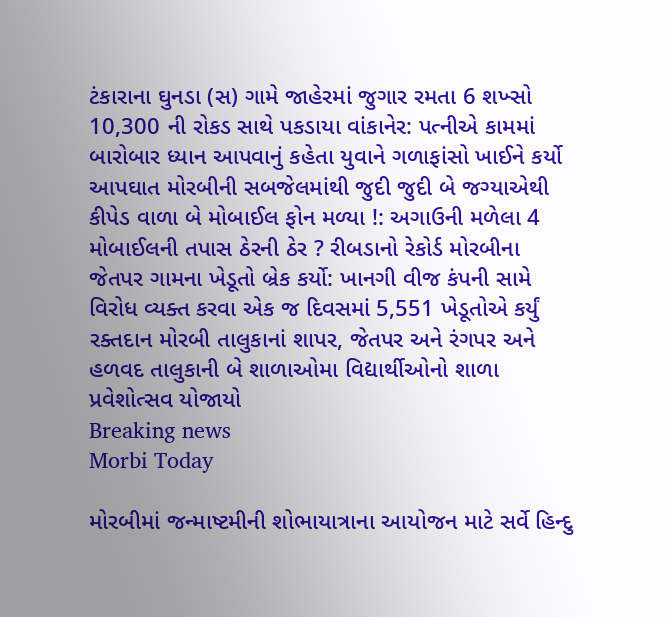ટંકારાના ઘુનડા (સ) ગામે જાહેરમાં જુગાર રમતા 6 શખ્સો 10,300 ની રોકડ સાથે પકડાયા વાંકાનેર: પત્નીએ કામમાં બારોબાર ધ્યાન આપવાનું કહેતા યુવાને ગળાફાંસો ખાઈને કર્યો આપઘાત મોરબીની સબજેલમાંથી જુદી જુદી બે જગ્યાએથી કીપેડ વાળા બે મોબાઈલ ફોન મળ્યા !: અગાઉની મળેલા 4 મોબાઈલની તપાસ ઠેરની ઠેર ? રીબડાનો રેકોર્ડ મોરબીના જેતપર ગામના ખેડૂતો બ્રેક કર્યો: ખાનગી વીજ કંપની સામે વિરોધ વ્યક્ત કરવા એક જ દિવસમાં 5,551 ખેડૂતોએ કર્યું રક્તદાન મોરબી તાલુકાનાં શાપર, જેતપર અને રંગપર અને હળવદ તાલુકાની બે શાળાઓમા વિદ્યાર્થીઓનો શાળા પ્રવેશોત્સવ યોજાયો
Breaking news
Morbi Today

મોરબીમાં જન્માષ્ટમીની શોભાયાત્રાના આયોજન માટે સર્વે હિન્દુ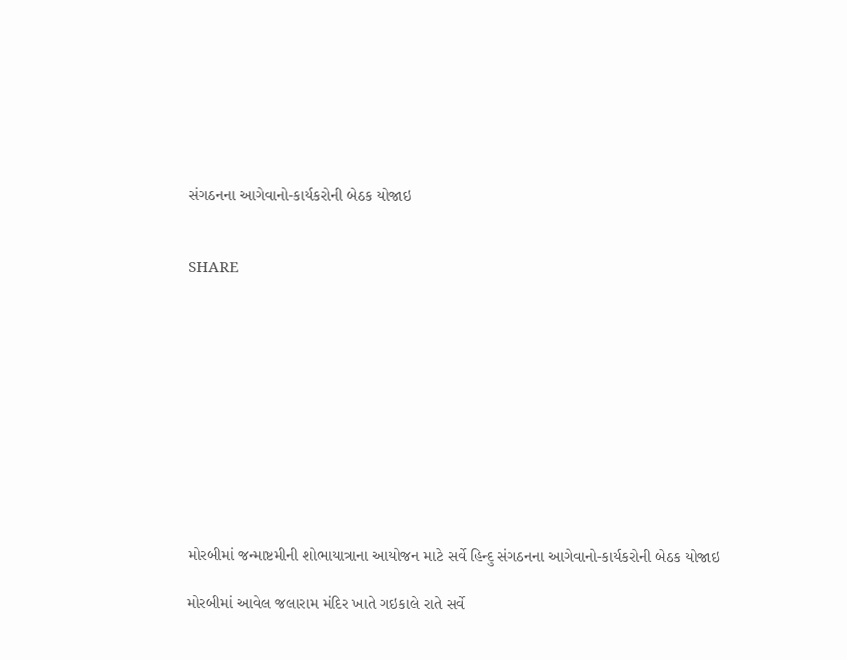સંગઠનના આગેવાનો-કાર્યકરોની બેઠક યોજાઇ


SHARE











મોરબીમાં જન્માષ્ટમીની શોભાયાત્રાના આયોજન માટે સર્વે હિન્દુ સંગઠનના આગેવાનો-કાર્યકરોની બેઠક યોજાઇ

મોરબીમાં આવેલ જલારામ મંદિર ખાતે ગઇકાલે રાતે સર્વે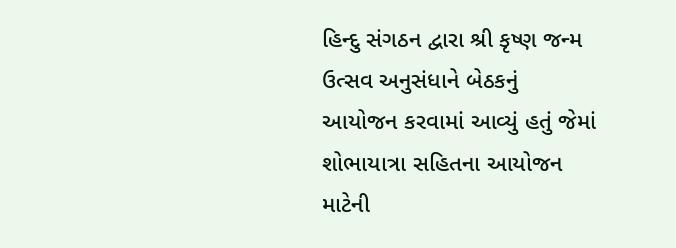હિન્દુ સંગઠન દ્વારા શ્રી કૃષ્ણ જન્મ ઉત્સવ અનુસંધાને બેઠકનું આયોજન કરવામાં આવ્યું હતું જેમાં શોભાયાત્રા સહિતના આયોજન માટેની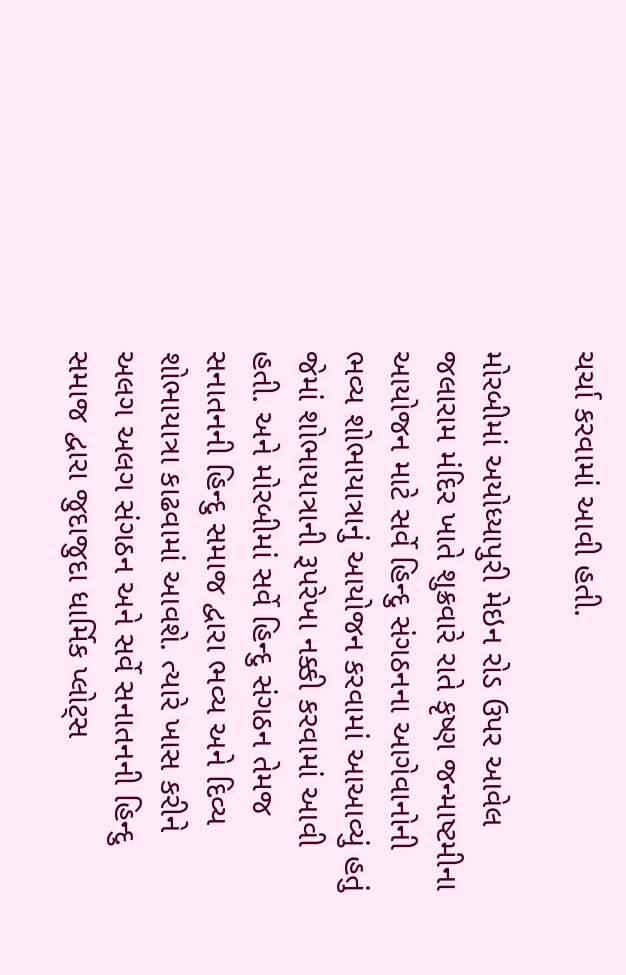ચર્ચા કરવામાં આવી હતી.

મોરબીમાં અયોધ્યાપુરી મેઇન રોડ ઉપર આવેલ જલારામ મંદિર ખાતે શુક્રવારે રાતે કૃષ્ણ જન્માષ્ટમીના આયોજન માટે સર્વે હિન્દુ સંગઠનના આગેવાનોની ભવ્ય શોભાયાત્રાનું આયોજન કરવામાં આઆવ્યું હતું જેમાં શોભાયાત્રાની રૂપરેખા નક્કી કરવામાં આવી હતી. અને મોરબીમાં સર્વે હિન્દુ સંગઠન તેમજ સનાતનની હિન્દુ સમાજ દ્વારા ભવ્ય અને દિવ્ય શોભાયાત્રા કાઢવામાં આવશે. ત્યારે ખાસ કરીને અલગ અલગ સંગઠન અને સર્વે સનાતનની હિન્દુ સમાજ દ્વારા જુદાજુદા ધાર્મિક પ્લોટ્સ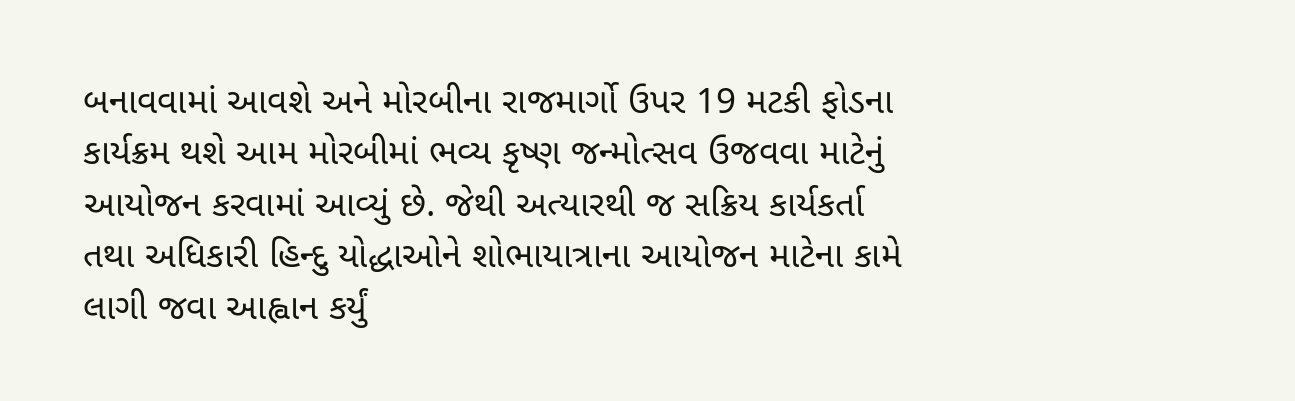બનાવવામાં આવશે અને મોરબીના રાજમાર્ગો ઉપર 19 મટકી ફોડના કાર્યક્રમ થશે આમ મોરબીમાં ભવ્ય કૃષ્ણ જન્મોત્સવ ઉજવવા માટેનું આયોજન કરવામાં આવ્યું છે. જેથી અત્યારથી જ સક્રિય કાર્યકર્તા તથા અધિકારી હિન્દુ યોદ્ધાઓને શોભાયાત્રાના આયોજન માટેના કામે લાગી જવા આહ્વાન કર્યું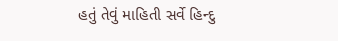હતું તેવું માહિતી સર્વે હિન્દુ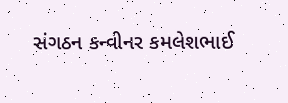સંગઠન કન્વીનર કમલેશભાઈ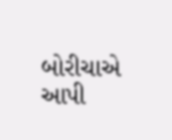બોરીચાએ આપી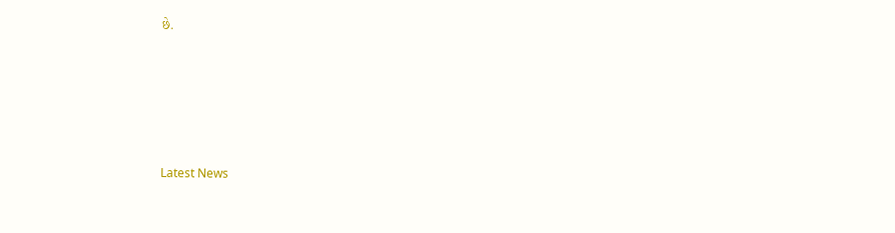છે.






Latest News